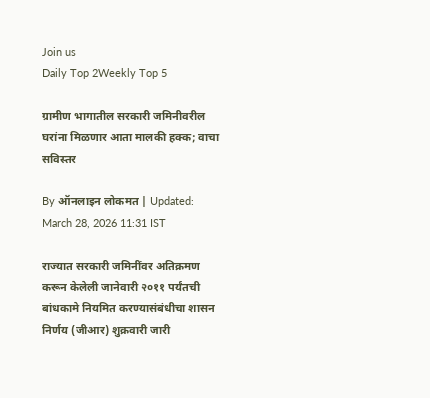Join us
Daily Top 2Weekly Top 5

ग्रामीण भागातील सरकारी जमिनीवरील घरांना मिळणार आता मालकी हक्क; वाचा सविस्तर

By ऑनलाइन लोकमत | Updated: March 28, 2026 11:31 IST

राज्यात सरकारी जमिनींवर अतिक्रमण करून केलेली जानेवारी २०११ पर्यंतची बांधकामे नियमित करण्यासंबंधीचा शासन निर्णय (जीआर) शुक्रवारी जारी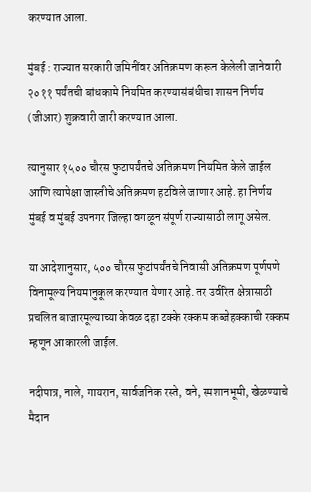करण्यात आला.

मुंबई : राज्यात सरकारी जमिनींवर अतिक्रमण करून केलेली जानेवारी २०११ पर्यंतची बांधकामे नियमित करण्यासंबंधीचा शासन निर्णय (जीआर) शुक्रवारी जारी करण्यात आला.

त्यानुसार १५०० चौरस फुटापर्यंतचे अतिक्रमण नियमित केले जाईल आणि त्यापेक्षा जास्तीचे अतिक्रमण हटविले जाणार आहे. हा निर्णय मुंबई व मुंबई उपनगर जिल्हा वगळून संपूर्ण राज्यासाठी लागू असेल.

या आदेशानुसार, ५०० चौरस फुटांपर्यंतचे निवासी अतिक्रमण पूर्णपणे विनामूल्य नियमानुकूल करण्यात येणार आहे. तर उर्वरित क्षेत्रासाठी प्रचलित बाजारमूल्याच्या केवळ दहा टक्के रक्कम कब्जेहक्काची रक्कम म्हणून आकारली जाईल.

नदीपात्र, नाले, गायरान, सार्वजनिक रस्ते, वने, स्मशानभूमी, खेळण्याचे मैदान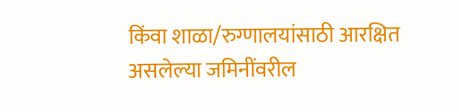किंवा शाळा/रुग्णालयांसाठी आरक्षित असलेल्या जमिनींवरील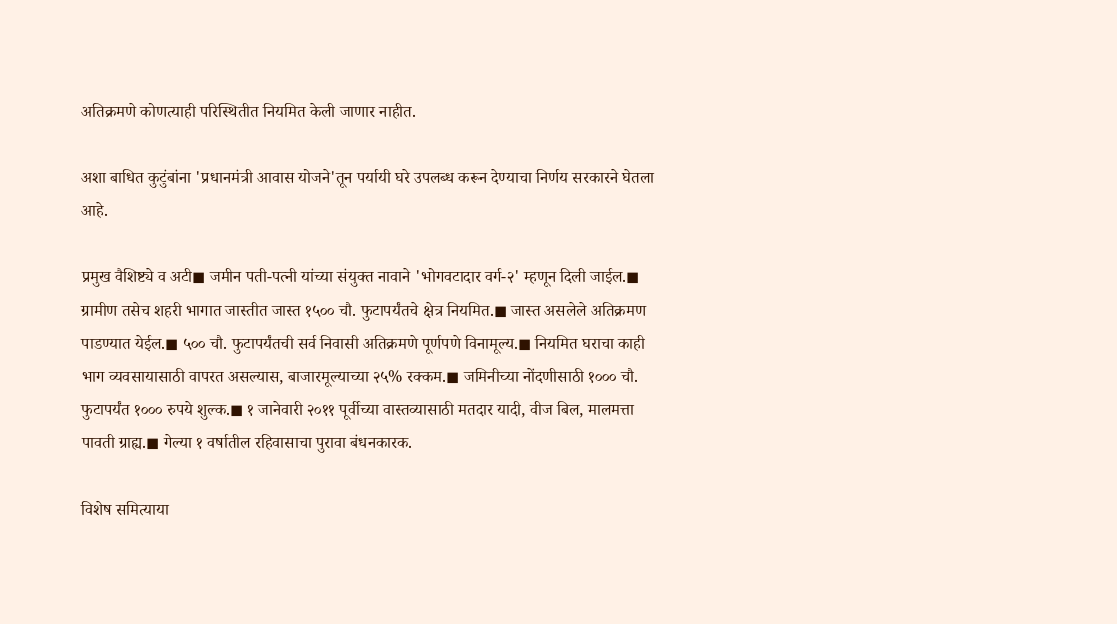अतिक्रमणे कोणत्याही परिस्थितीत नियमित केली जाणार नाहीत.

अशा बाधित कुटुंबांना 'प्रधानमंत्री आवास योजने'तून पर्यायी घरे उपलब्ध करून देण्याचा निर्णय सरकारने घेतला आहे.

प्रमुख वैशिष्ट्ये व अटी◼ जमीन पती-पत्नी यांच्या संयुक्त नावाने 'भोगवटादार वर्ग-२' म्हणून दिली जाईल.◼ ग्रामीण तसेच शहरी भागात जास्तीत जास्त १५०० चौ. फुटापर्यंतचे क्षेत्र नियमित.◼ जास्त असलेले अतिक्रमण पाडण्यात येईल.◼ ५०० चौ. फुटापर्यंतची सर्व निवासी अतिक्रमणे पूर्णपणे विनामूल्य.◼ नियमित घराचा काही भाग व्यवसायासाठी वापरत असल्यास, बाजारमूल्याच्या २५% रक्कम.◼ जमिनीच्या नोंदणीसाठी १००० चौ. फुटापर्यंत १००० रुपये शुल्क.◼ १ जानेवारी २०११ पूर्वीच्या वास्तव्यासाठी मतदार यादी, वीज बिल, मालमत्ता पावती ग्राह्य.◼ गेल्या १ वर्षातील रहिवासाचा पुरावा बंधनकारक.

विशेष समित्याया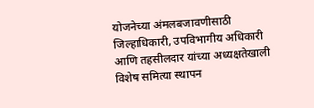योजनेच्या अंमलबजावणीसाठी जिल्हाधिकारी, उपविभागीय अधिकारी आणि तहसीलदार यांच्या अध्यक्षतेखाली विशेष समित्या स्थापन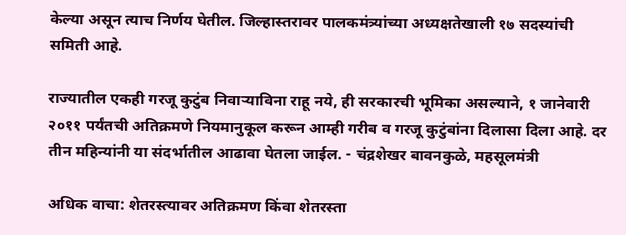केल्या असून त्याच निर्णय घेतील. जिल्हास्तरावर पालकमंत्र्यांच्या अध्यक्षतेखाली १७ सदस्यांची समिती आहे.

राज्यातील एकही गरजू कुटुंब निवाऱ्याविना राहू नये, ही सरकारची भूमिका असल्याने, १ जानेवारी २०११ पर्यंतची अतिक्रमणे नियमानुकूल करून आम्ही गरीब व गरजू कुटुंबांना दिलासा दिला आहे. दर तीन महिन्यांनी या संदर्भातील आढावा घेतला जाईल. - चंद्रशेखर बावनकुळे, महसूलमंत्री

अधिक वाचा: शेतरस्त्यावर अतिक्रमण किंवा शेतरस्ता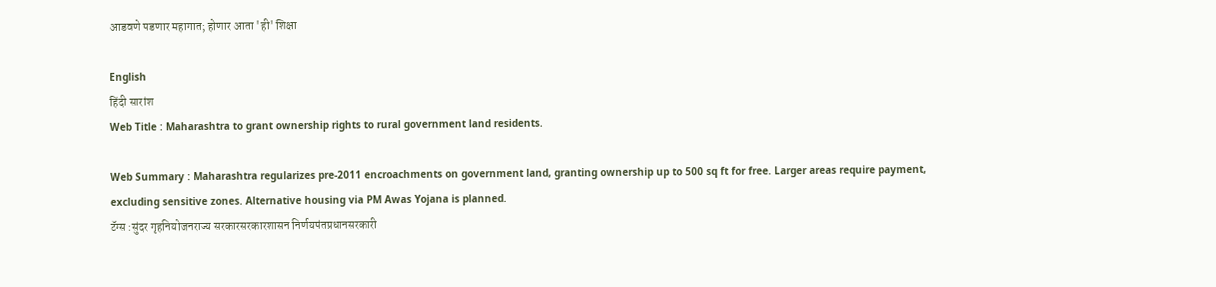आडवणे पडणार महागात; होणार आता 'ही' शिक्षा

English
हिंदी सारांश
Web Title : Maharashtra to grant ownership rights to rural government land residents.

Web Summary : Maharashtra regularizes pre-2011 encroachments on government land, granting ownership up to 500 sq ft for free. Larger areas require payment, excluding sensitive zones. Alternative housing via PM Awas Yojana is planned.
टॅग्स :सुंदर गृहनियोजनराज्य सरकारसरकारशासन निर्णयपंतप्रधानसरकारी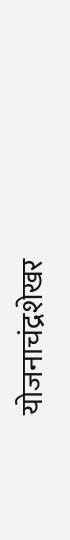योजनाचंद्रशेखर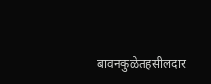बावनकुळेतहसीलदार